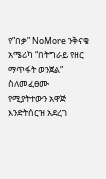የ”በቃ” NoMore ንቅናቄ አሜሪካ “በትግራይ የዘር ማጥፋት ወንጀል” ስለመፈፀሙ የሚያትተውን አዋጅ እንድትሰርዝ አደረገ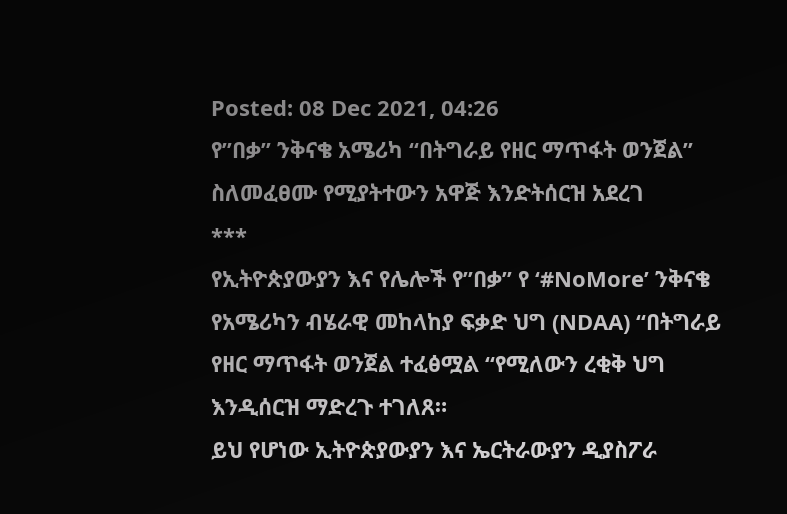Posted: 08 Dec 2021, 04:26
የ”በቃ” ንቅናቄ አሜሪካ “በትግራይ የዘር ማጥፋት ወንጀል” ስለመፈፀሙ የሚያትተውን አዋጅ እንድትሰርዝ አደረገ
***
የኢትዮጵያውያን እና የሌሎች የ”በቃ” የ ‘#NoMore’ ንቅናቄ የአሜሪካን ብሄራዊ መከላከያ ፍቃድ ህግ (NDAA) “በትግራይ የዘር ማጥፋት ወንጀል ተፈፅሟል “የሚለውን ረቂቅ ህግ እንዲሰርዝ ማድረጉ ተገለጸ።
ይህ የሆነው ኢትዮጵያውያን እና ኤርትራውያን ዲያስፖራ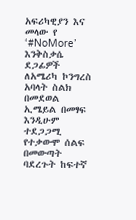አፍሪካዊያን እና መላው የ ‘#NoMore’ እንቅስቃሴ ደጋፊዎች ለአሜሪካ ኮንግረስ አባላት ስልክ በመደወል ኢሜይል በመፃፍ እንዲሁም ተደጋጋሚ የተቃውሞ ሰልፍ በመውጣት ባደረጉት ከፍተኛ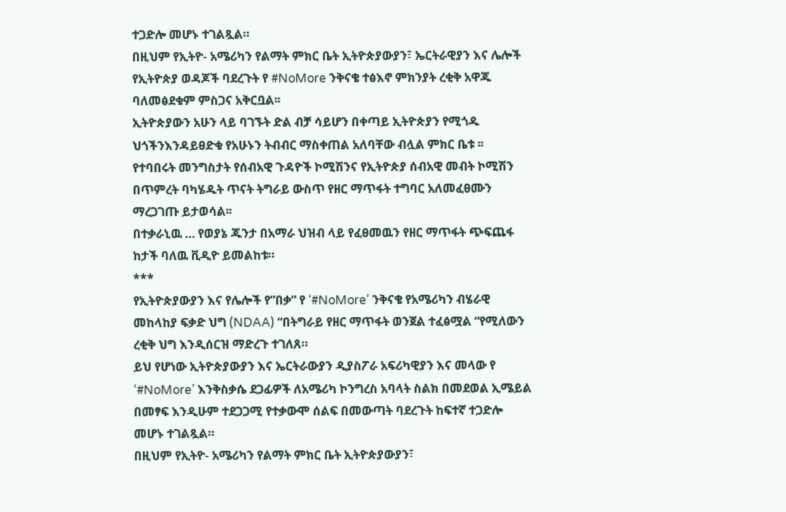ተጋድሎ መሆኑ ተገልጿል።
በዚህም የኢትዮ- አሜሪካን የልማት ምክር ቤት ኢትዮጵያውያን፣ ኤርትራዊያን እና ሌሎች የኢትዮጵያ ወዳጆች ባደረጉት የ #NoMore ንቅናቄ ተፅእኖ ምክንያት ረቂቅ አዋጁ ባለመፅደቁም ምስጋና አቅርቧል፡፡
ኢትዮጵያውን አሁን ላይ ባገኙት ድል ብቻ ሳይሆን በቀጣይ ኢትዮጵያን የሚጎዱ ህጎችንእንዳይፀድቁ የአሁኑን ትብብር ማስቀጠል አለባቸው ብሏል ምክር ቤቱ ፡፡
የተባበሩት መንግስታት የሰብአዊ ጉዳዮች ኮሚሽንና የኢትዮጵያ ሰብአዊ መብት ኮሚሽን በጥምረት ባካሄዱት ጥናት ትግራይ ውስጥ የዘር ማጥፋት ተግባር አለመፈፀሙን ማረጋገጡ ይታወሳል፡፡
በተቃራኒዉ … የወያኔ ጁንታ በአማራ ህዝብ ላይ የፈፀመዉን የዘር ማጥፋት ጭፍጨፋ ከታች ባለዉ ቪዲዮ ይመልከቱ።
***
የኢትዮጵያውያን እና የሌሎች የ”በቃ” የ ‘#NoMore’ ንቅናቄ የአሜሪካን ብሄራዊ መከላከያ ፍቃድ ህግ (NDAA) “በትግራይ የዘር ማጥፋት ወንጀል ተፈፅሟል “የሚለውን ረቂቅ ህግ እንዲሰርዝ ማድረጉ ተገለጸ።
ይህ የሆነው ኢትዮጵያውያን እና ኤርትራውያን ዲያስፖራ አፍሪካዊያን እና መላው የ ‘#NoMore’ እንቅስቃሴ ደጋፊዎች ለአሜሪካ ኮንግረስ አባላት ስልክ በመደወል ኢሜይል በመፃፍ እንዲሁም ተደጋጋሚ የተቃውሞ ሰልፍ በመውጣት ባደረጉት ከፍተኛ ተጋድሎ መሆኑ ተገልጿል።
በዚህም የኢትዮ- አሜሪካን የልማት ምክር ቤት ኢትዮጵያውያን፣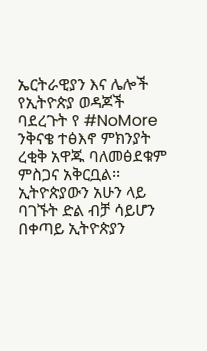ኤርትራዊያን እና ሌሎች የኢትዮጵያ ወዳጆች ባደረጉት የ #NoMore ንቅናቄ ተፅእኖ ምክንያት ረቂቅ አዋጁ ባለመፅደቁም ምስጋና አቅርቧል፡፡
ኢትዮጵያውን አሁን ላይ ባገኙት ድል ብቻ ሳይሆን በቀጣይ ኢትዮጵያን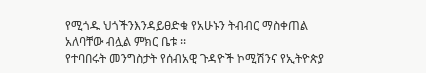የሚጎዱ ህጎችንእንዳይፀድቁ የአሁኑን ትብብር ማስቀጠል አለባቸው ብሏል ምክር ቤቱ ፡፡
የተባበሩት መንግስታት የሰብአዊ ጉዳዮች ኮሚሽንና የኢትዮጵያ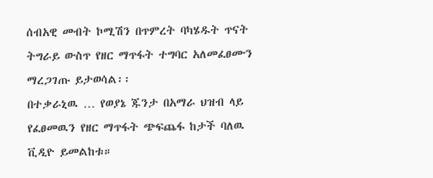ሰብአዊ መብት ኮሚሽን በጥምረት ባካሄዱት ጥናት ትግራይ ውስጥ የዘር ማጥፋት ተግባር አለመፈፀሙን ማረጋገጡ ይታወሳል፡፡
በተቃራኒዉ … የወያኔ ጁንታ በአማራ ህዝብ ላይ የፈፀመዉን የዘር ማጥፋት ጭፍጨፋ ከታች ባለዉ ቪዲዮ ይመልከቱ።